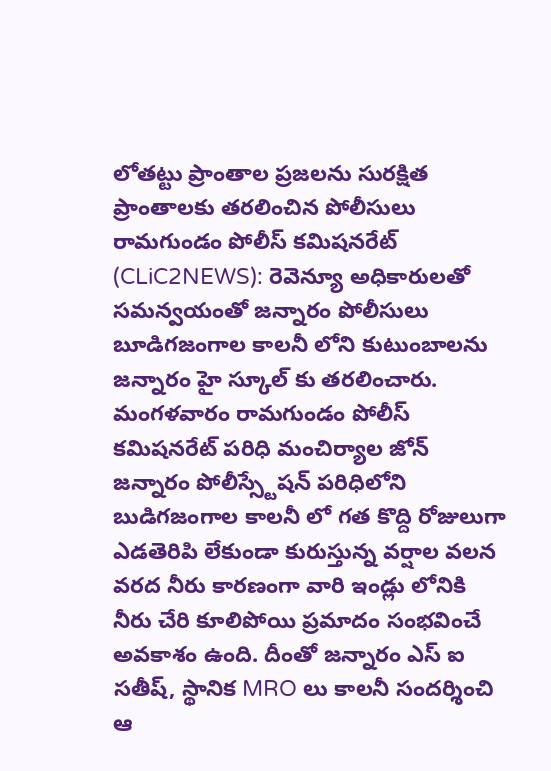లోతట్టు ప్రాంతాల ప్రజలను సురక్షిత ప్రాంతాలకు తరలించిన పోలీసులు
రామగుండం పోలీస్ కమిషనరేట్ (CLiC2NEWS): రెవెన్యూ అధికారులతో సమన్వయంతో జన్నారం పోలీసులు బూడిగజంగాల కాలనీ లోని కుటుంబాలను జన్నారం హై స్కూల్ కు తరలించారు. మంగళవారం రామగుండం పోలీస్ కమిషనరేట్ పరిధి మంచిర్యాల జోన్ జన్నారం పోలీస్స్టేషన్ పరిధిలోని బుడిగజంగాల కాలనీ లో గత కొద్ది రోజులుగా ఎడతెరిపి లేకుండా కురుస్తున్న వర్షాల వలన వరద నీరు కారణంగా వారి ఇండ్లు లోనికి నీరు చేరి కూలిపోయి ప్రమాదం సంభవించే అవకాశం ఉంది. దీంతో జన్నారం ఎస్ ఐ సతీష్, స్థానిక MRO లు కాలనీ సందర్శించి ఆ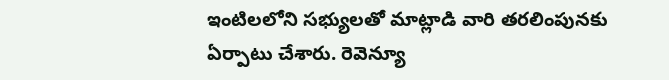ఇంటిలలోని సభ్యులతో మాట్లాడి వారి తరలింపునకు ఏర్పాటు చేశారు. రెవెన్యూ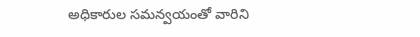అధికారుల సమన్వయంతో వారిని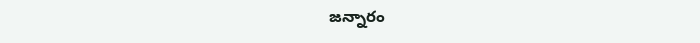జన్నారం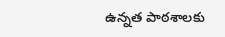ఉన్నత పాఠశాలకు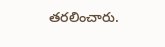తరలించారు.